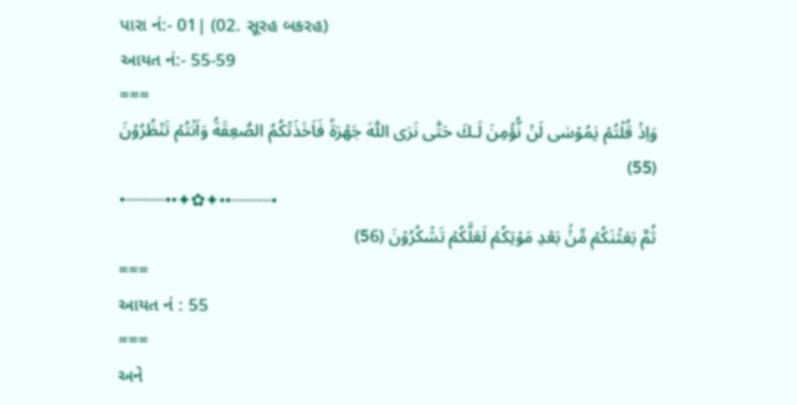પારા નં:- 01| (02. સૂરહ બકરહ)
આયત નં:- 55-59
===
وَاِذۡ قُلۡتُمۡ يٰمُوۡسٰى لَنۡ نُّؤۡمِنَ لَـكَ حَتّٰى نَرَى اللّٰهَ جَهۡرَةً فَاَخَذَتۡكُمُ الصّٰعِقَةُ وَاَنۡتُمۡ تَنۡظُرُوۡنَ (55)
•┈┈┈┈••✦✿✦••┈┈┈┈•
ثُمَّ بَعَثۡنٰكُمۡ مِّنۡۢ بَعۡدِ مَوۡتِكُمۡ لَعَلَّکُمۡ تَشۡكُرُوۡنَ (56)
===
આયત નં : 55
===
અને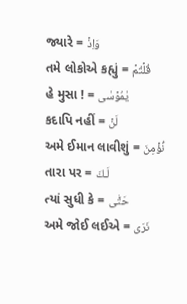જ્યારે = وَاِذۡ
તમે લોકોએ કહ્યું = قُلۡتُمۡ
હે મુસા ! = يٰمُوۡسٰى
કદાપિ નહીં = لَنۡ
અમે ઈમાન લાવીશું = نُّؤۡمِنَ
તારા પર = لَـكَ
ત્યાં સુધી કે = حَتّٰى
અમે જોઈ લઈએ = نَرَى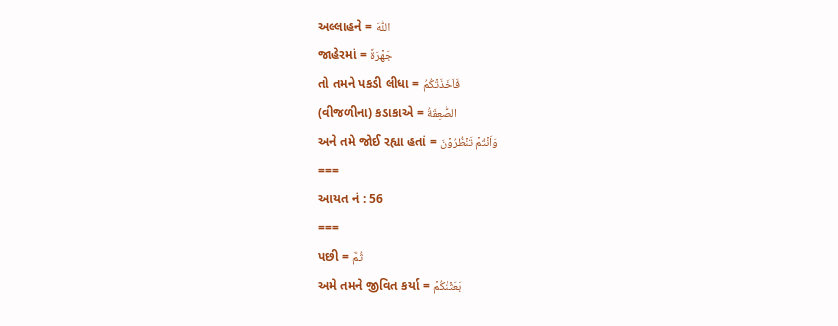અલ્લાહને = اللّٰهَ
જાહેરમાં = جَهۡرَةً
તો તમને પકડી લીધા = فَاَخَذَتۡكُمُ
(વીજળીના) કડાકાએ = الصّٰعِقَةُ
અને તમે જોઈ રહ્યા હતાં = وَاَنۡتُمۡ تَنۡظُرُوۡنَ
===
આયત નં : 56
===
પછી = ثُمَّ
અમે તમને જીવિત કર્યા = بَعَثۡنٰكُمۡ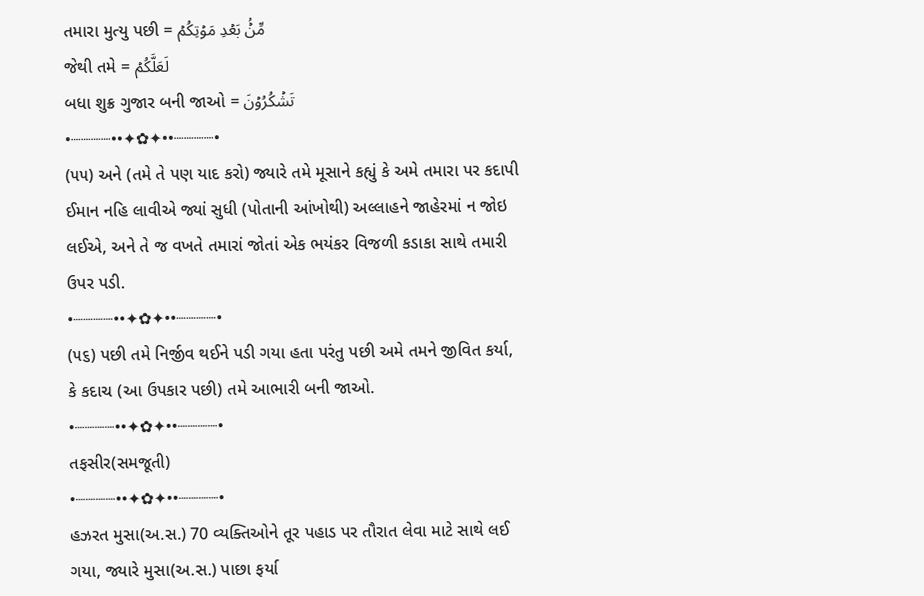તમારા મુત્યુ પછી = مِّنۡۢ بَعۡدِ مَوۡتِكُمۡ
જેથી તમે = لَعَلَّکُمۡ
બધા શુક્ર ગુજાર બની જાઓ = تَشۡكُرُوۡنَ
•┈┈┈┈••✦✿✦••┈┈┈┈•
(૫૫) અને (તમે તે પણ યાદ કરો) જ્યારે તમે મૂસાને કહ્યું કે અમે તમારા પર કદાપી ઈમાન નહિ લાવીએ જ્યાં સુધી (પોતાની આંખોથી) અલ્લાહને જાહેરમાં ન જોઇ લઈએ, અને તે જ વખતે તમારાં જોતાં એક ભયંકર વિજળી કડાકા સાથે તમારી ઉપર પડી.
•┈┈┈┈••✦✿✦••┈┈┈┈•
(૫૬) પછી તમે નિર્જીવ થઈને પડી ગયા હતા પરંતુ પછી અમે તમને જીવિત કર્યા, કે કદાચ (આ ઉપકાર પછી) તમે આભારી બની જાઓ.
•┈┈┈┈••✦✿✦••┈┈┈┈•
તફસીર(સમજૂતી)
•┈┈┈┈••✦✿✦••┈┈┈┈•
હઝરત મુસા(અ.સ.) 70 વ્યક્તિઓને તૂર પહાડ પર તૌરાત લેવા માટે સાથે લઈ ગયા, જ્યારે મુસા(અ.સ.) પાછા ફર્યા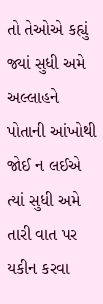તો તેઓએ કહ્યું જ્યાં સુધી અમે અલ્લાહને પોતાની આંખોથી જોઈ ન લઈએ ત્યાં સુધી અમે તારી વાત પર યકીન કરવા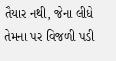તૈયાર નથી, જેના લીધે તેમના પર વિજળી પડી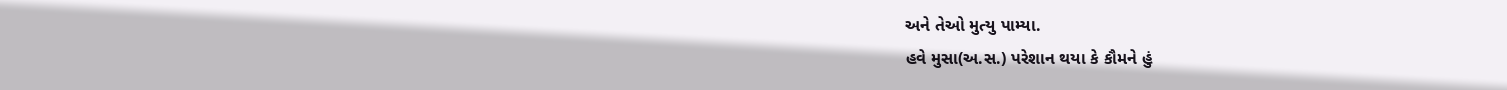અને તેઓ મુત્યુ પામ્યા.
હવે મુસા(અ.સ.) પરેશાન થયા કે કૌમને હું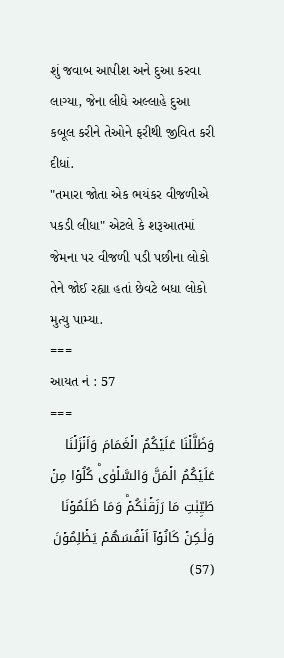શું જવાબ આપીશ અને દુઆ કરવા લાગ્યા, જેના લીધે અલ્લાહે દુઆ કબૂલ કરીને તેઓને ફરીથી જીવિત કરી દીધાં.
"તમારા જોતા એક ભયંકર વીજળીએ પકડી લીધા" એટલે કે શરૂઆતમાં જેમના પર વીજળી પડી પછીના લોકો તેને જોઈ રહ્યા હતાં છેવટે બધા લોકો મુત્યુ પામ્યા.
===
આયત નં : 57
===
وَظَلَّلۡنَا عَلَيۡکُمُ الۡغَمَامَ وَاَنۡزَلۡنَا عَلَيۡكُمُ الۡمَنَّ وَالسَّلۡوٰىؕ كُلُوۡا مِنۡ طَيِّبٰتِ مَا رَزَقۡنٰكُمۡؕ وَمَا ظَلَمُوۡنَا وَلٰـكِنۡ كَانُوۡآ اَنۡفُسَهُمۡ يَظۡلِمُوۡنَ (57)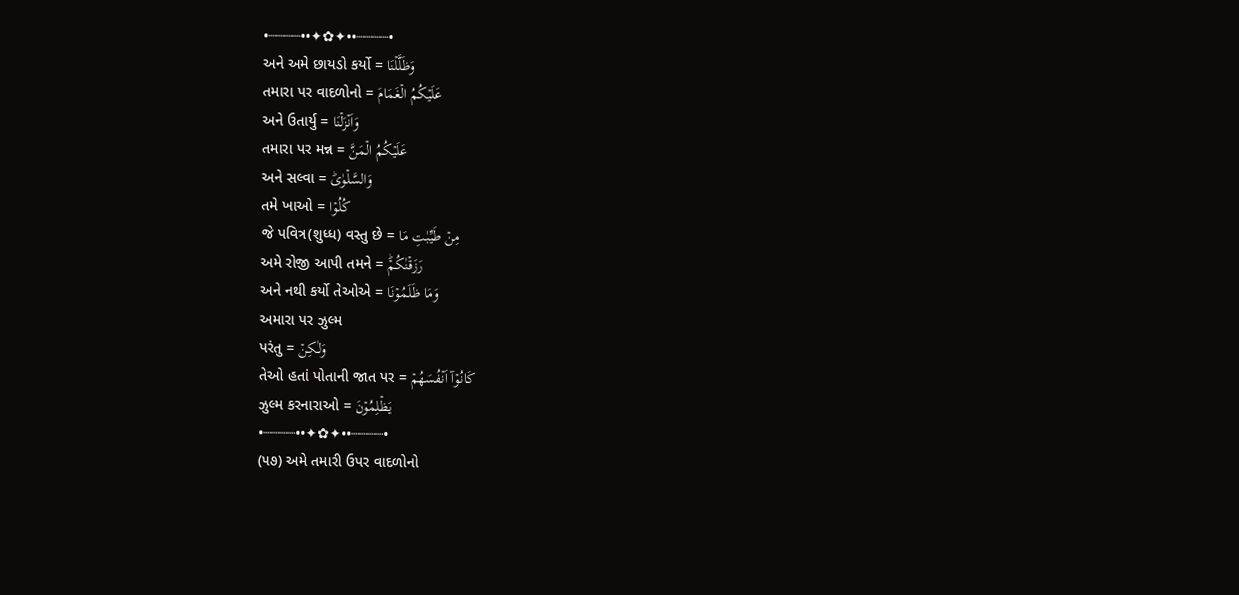•┈┈┈┈••✦✿✦••┈┈┈┈•
અને અમે છાયડો કર્યો = وَظَلَّلۡنَا
તમારા પર વાદળોનો = عَلَيۡکُمُ الۡغَمَامَ
અને ઉતાર્યુ = وَاَنۡزَلۡنَا
તમારા પર મન્ન = عَلَيۡكُمُ الۡمَنَّ
અને સલ્વા = وَالسَّلۡوٰىؕ
તમે ખાઓ = كُلُوۡا
જે પવિત્ર(શુધ્ધ) વસ્તુ છે = مِنۡ طَيِّبٰتِ مَا
અમે રોજી આપી તમને = رَزَقۡنٰكُمۡؕ
અને નથી કર્યો તેઓએ = وَمَا ظَلَمُوۡنَا
અમારા પર ઝુલ્મ
પરંતુ = وَلٰـكِنۡ
તેઓ હતાં પોતાની જાત પર = كَانُوۡآ اَنۡفُسَهُمۡ
ઝુલ્મ કરનારાઓ = يَظۡلِمُوۡنَ
•┈┈┈┈••✦✿✦••┈┈┈┈•
(૫૭) અમે તમારી ઉપર વાદળોનો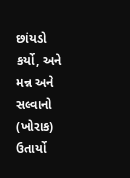છાંયડો કર્યો, અને મન્ન અને સલ્વાનો (ખોરાક) ઉતાર્યો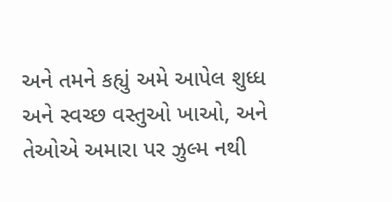અને તમને કહ્યું અમે આપેલ શુધ્ધ અને સ્વચ્છ વસ્તુઓ ખાઓ, અને તેઓએ અમારા પર ઝુલ્મ નથી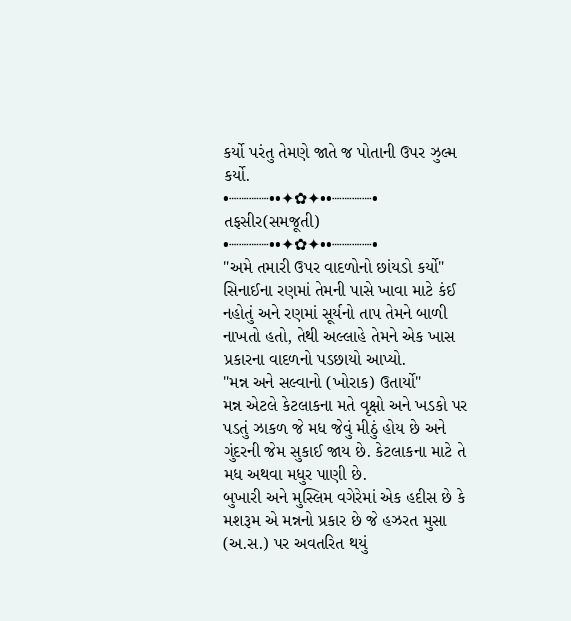કર્યો પરંતુ તેમણે જાતે જ પોતાની ઉપર ઝુલ્મ કર્યો.
•┈┈┈┈••✦✿✦••┈┈┈┈•
તફસીર(સમજૂતી)
•┈┈┈┈••✦✿✦••┈┈┈┈•
"અમે તમારી ઉપર વાદળોનો છાંયડો કર્યો"
સિનાઈના રણમાં તેમની પાસે ખાવા માટે કંઈ નહોતું અને રણમાં સૂર્યનો તાપ તેમને બાળી નાખતો હતો, તેથી અલ્લાહે તેમને એક ખાસ પ્રકારના વાદળનો પડછાયો આપ્યો.
"મન્ન અને સલ્વાનો (ખોરાક) ઉતાર્યો"
મન્ન એટલે કેટલાકના મતે વૃક્ષો અને ખડકો પર પડતું ઝાકળ જે મધ જેવું મીઠું હોય છે અને ગુંદરની જેમ સુકાઈ જાય છે. કેટલાકના માટે તે મધ અથવા મધુર પાણી છે.
બુખારી અને મુસ્લિમ વગેરેમાં એક હદીસ છે કે મશરૂમ એ મન્નનો પ્રકાર છે જે હઝરત મુસા (અ.સ.) પર અવતરિત થયું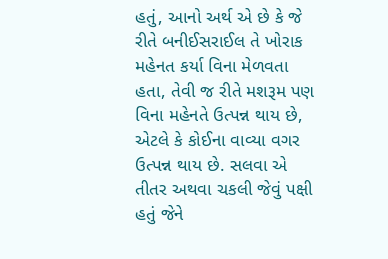હતું, આનો અર્થ એ છે કે જે રીતે બનીઈસરાઈલ તે ખોરાક મહેનત કર્યા વિના મેળવતા હતા, તેવી જ રીતે મશરૂમ પણ વિના મહેનતે ઉત્પન્ન થાય છે, એટલે કે કોઈના વાવ્યા વગર ઉત્પન્ન થાય છે. સલવા એ તીતર અથવા ચકલી જેવું પક્ષી હતું જેને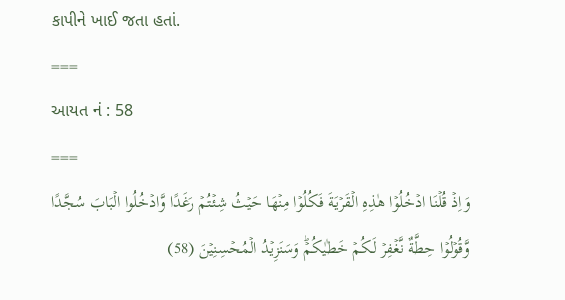કાપીને ખાઈ જતા હતાં.
===
આયત નં : 58
===
وَاِذۡ قُلۡنَا ادۡخُلُوۡا هٰذِهِ الۡقَرۡيَةَ فَکُلُوۡا مِنۡهَا حَيۡثُ شِئۡتُمۡ رَغَدًا وَّادۡخُلُوا الۡبَابَ سُجَّدًا وَّقُوۡلُوۡا حِطَّةٌ نَّغۡفِرۡ لَـكُمۡ خَطٰيٰكُمۡؕ وَسَنَزِيۡدُ الۡمُحۡسِنِيۡنَ (58)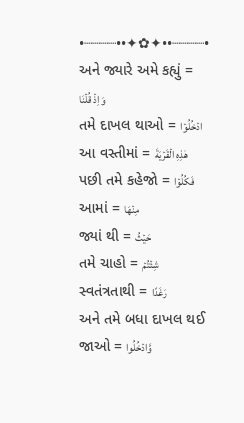•┈┈┈┈••✦✿✦••┈┈┈┈•
અને જ્યારે અમે કહ્યું = وَاِذۡ قُلۡنَا
તમે દાખલ થાઓ = ادۡخُلُوۡا
આ વસ્તીમાં = هٰذِهِ الۡقَرۡيَةَ
પછી તમે કહેજો = فَکُلُوۡا
આમાં = مِنۡهَا
જ્યાં થી = حَيۡثُ
તમે ચાહો = شِئۡتُمۡ
સ્વતંત્રતાથી = رَغَدًا
અને તમે બધા દાખલ થઈ જાઓ = وَّادۡخُلُوا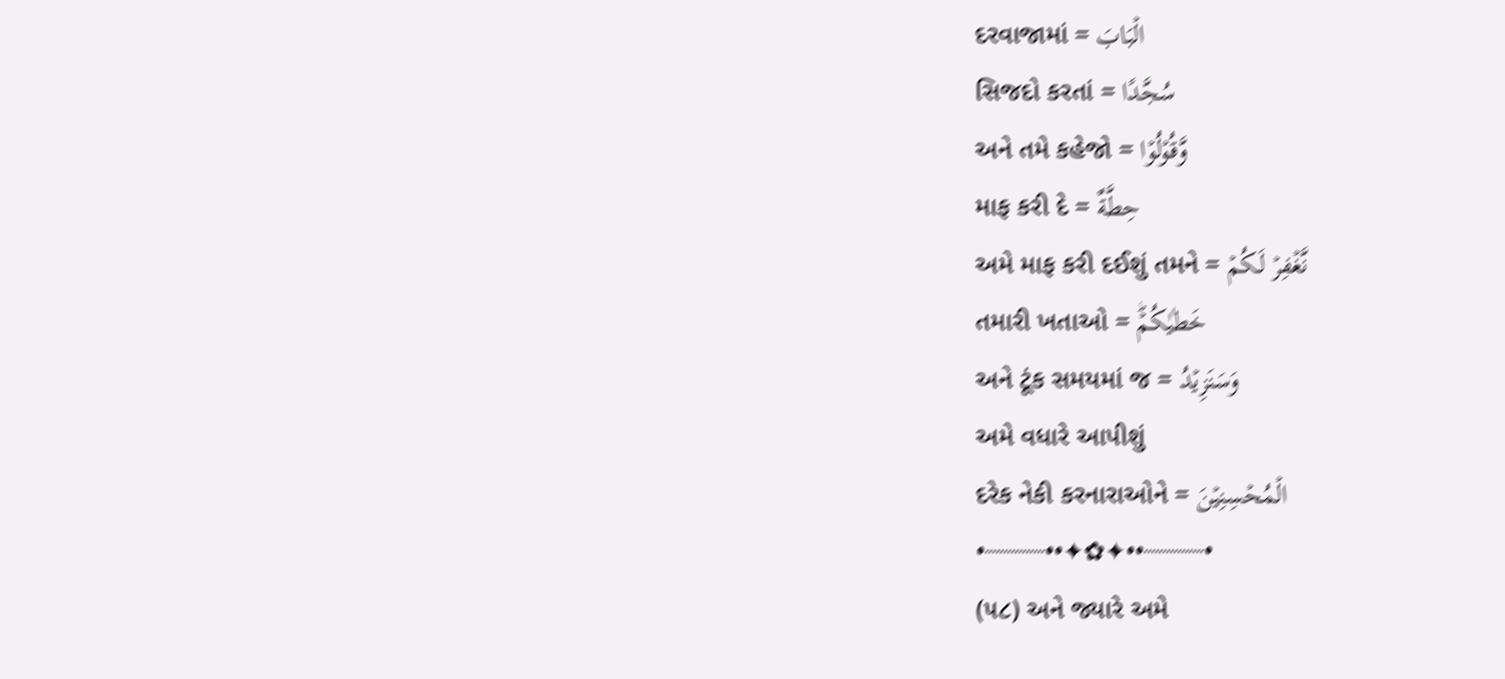દરવાજામાં = الۡبَابَ
સિજદો કરતાં = سُجَّدًا
અને તમે કહેજો = وَّقُوۡلُوۡا
માફ કરી દે = حِطَّةٌ
અમે માફ કરી દઈશું તમને = نَّغۡفِرۡ لَـكُمۡ
તમારી ખતાઓ = خَطٰيٰكُمۡؕ
અને ટૂંક સમયમાં જ = وَسَنَزِيۡدُ
અમે વધારે આપીશું
દરેક નેકી કરનારાઓને = الۡمُحۡسِنِيۡنَ
•┈┈┈┈••✦✿✦••┈┈┈┈•
(૫૮) અને જ્યારે અમે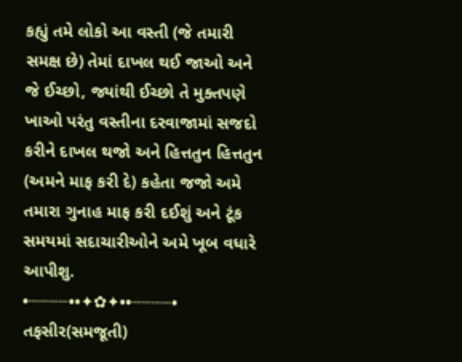કહ્યું તમે લોકો આ વસ્તી (જે તમારી સમક્ષ છે) તેમાં દાખલ થઈ જાઓ અને જે ઈચ્છો, જ્યાંથી ઈચ્છો તે મુક્તપણે ખાઓ પરંતુ વસ્તીના દરવાજામાં સજદો કરીને દાખલ થજો અને હિત્તતુન હિત્તતુન (અમને માફ કરી દે) કહેતા જજો અમે તમારા ગુનાહ માફ કરી દઈશું અને ટૂંક સમયમાં સદાચારીઓને અમે ખૂબ વધારે આપીશુ.
•┈┈┈┈••✦✿✦••┈┈┈┈•
તફસીર(સમજૂતી)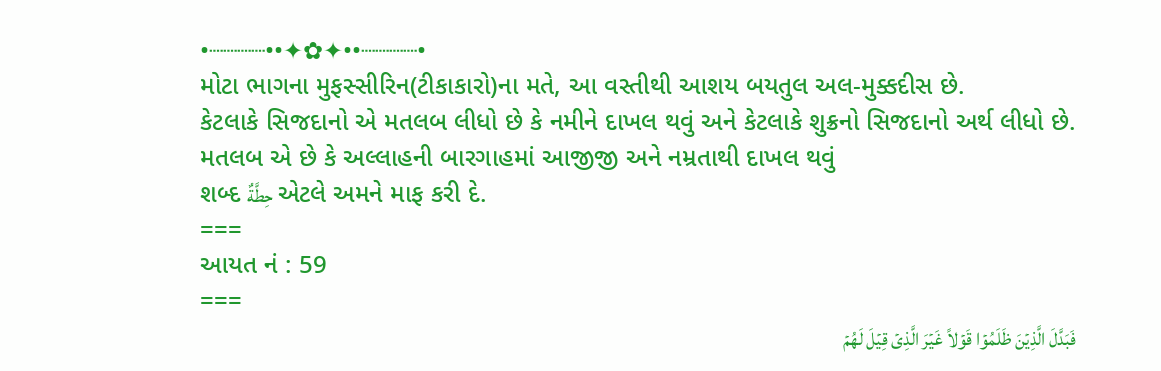•┈┈┈┈••✦✿✦••┈┈┈┈•
મોટા ભાગના મુફસ્સીરિન(ટીકાકારો)ના મતે, આ વસ્તીથી આશય બયતુલ અલ-મુક્કદીસ છે.
કેટલાકે સિજદાનો એ મતલબ લીધો છે કે નમીને દાખલ થવું અને કેટલાકે શુક્રનો સિજદાનો અર્થ લીધો છે. મતલબ એ છે કે અલ્લાહની બારગાહમાં આજીજી અને નમ્રતાથી દાખલ થવું
શબ્દ حِطَّةٌ એટલે અમને માફ કરી દે.
===
આયત નં : 59
===
فَبَدَّلَ الَّذِيۡنَ ظَلَمُوۡا قَوۡلاً غَيۡرَ الَّذِىۡ قِيۡلَ لَهُمۡ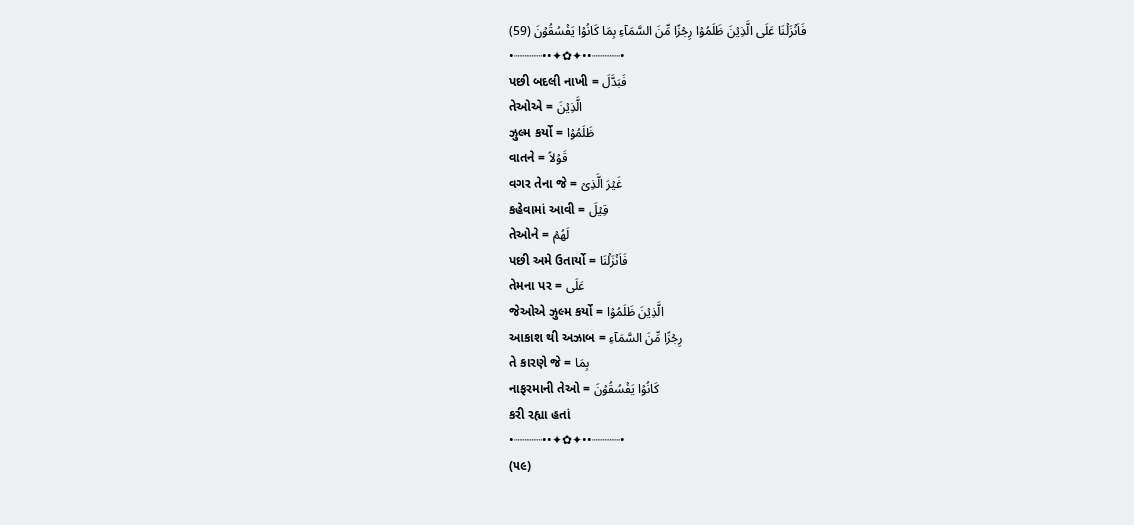فَاَنۡزَلۡنَا عَلَى الَّذِيۡنَ ظَلَمُوۡا رِجۡزًا مِّنَ السَّمَآءِ بِمَا كَانُوۡا يَفۡسُقُوۡنَ (59)
•┈┈┈┈••✦✿✦••┈┈┈┈•
પછી બદલી નાખી = فَبَدَّلَ
તેઓએ = الَّذِيۡنَ
ઝુલ્મ કર્યો = ظَلَمُوۡا
વાતને = قَوۡلاً
વગર તેના જે = غَيۡرَ الَّذِىۡ
કહેવામાં આવી = قِيۡلَ
તેઓને = لَهُمۡ
પછી અમે ઉતાર્યો = فَاَنۡزَلۡنَا
તેમના પર = عَلَى
જેઓએ ઝુલ્મ કર્યો = الَّذِيۡنَ ظَلَمُوۡا
આકાશ થી અઝાબ = رِجۡزًا مِّنَ السَّمَآءِ
તે કારણે જે = بِمَا
નાફરમાની તેઓ = كَانُوۡا يَفۡسُقُوۡنَ
કરી રહ્યા હતાં
•┈┈┈┈••✦✿✦••┈┈┈┈•
(૫૯)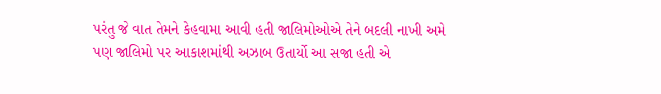પરંતુ જે વાત તેમને કેહવામા આવી હતી જાલિમોઓએ તેને બદલી નાખી અમે પણ જાલિમો પર આકાશમાંથી અઝાબ ઉતાર્યો આ સજા હતી એ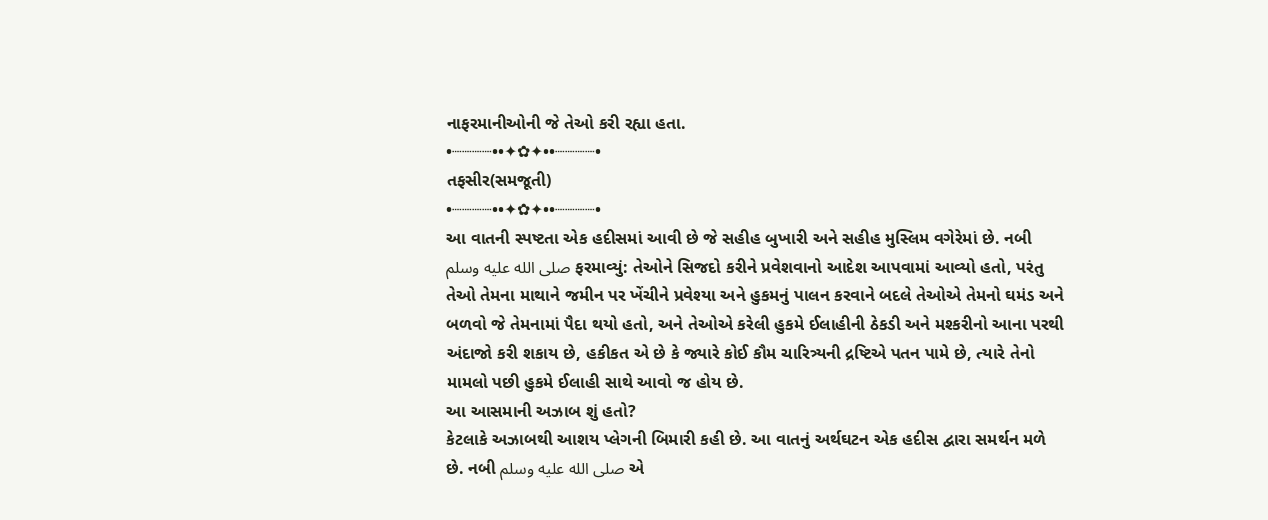નાફરમાનીઓની જે તેઓ કરી રહ્યા હતા.
•┈┈┈┈••✦✿✦••┈┈┈┈•
તફસીર(સમજૂતી)
•┈┈┈┈••✦✿✦••┈┈┈┈•
આ વાતની સ્પષ્ટતા એક હદીસમાં આવી છે જે સહીહ બુખારી અને સહીહ મુસ્લિમ વગેરેમાં છે. નબી صلى الله عليه وسلم ફરમાવ્યું: તેઓને સિજદો કરીને પ્રવેશવાનો આદેશ આપવામાં આવ્યો હતો, પરંતુ તેઓ તેમના માથાને જમીન પર ખેંચીને પ્રવેશ્યા અને હુકમનું પાલન કરવાને બદલે તેઓએ તેમનો ઘમંડ અને બળવો જે તેમનામાં પૈદા થયો હતો, અને તેઓએ કરેલી હુકમે ઈલાહીની ઠેકડી અને મશ્કરીનો આના પરથી અંદાજો કરી શકાય છે, હકીકત એ છે કે જ્યારે કોઈ કૌમ ચારિત્ર્યની દ્રષ્ટિએ પતન પામે છે, ત્યારે તેનો મામલો પછી હુકમે ઈલાહી સાથે આવો જ હોય છે.
આ આસમાની અઝાબ શું હતો?
કેટલાકે અઝાબથી આશય પ્લેગની બિમારી કહી છે. આ વાતનું અર્થઘટન એક હદીસ દ્વારા સમર્થન મળે છે. નબી صلى الله عليه وسلم એ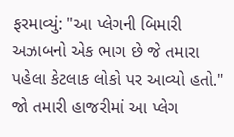ફરમાવ્યું: "આ પ્લેગની બિમારી અઝાબનો એક ભાગ છે જે તમારા પહેલા કેટલાક લોકો પર આવ્યો હતો." જો તમારી હાજરીમાં આ પ્લેગ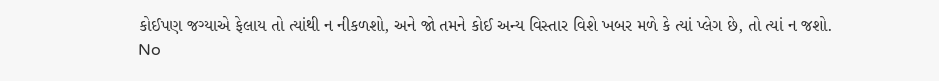કોઈપણ જગ્યાએ ફેલાય તો ત્યાંથી ન નીકળશો, અને જો તમને કોઈ અન્ય વિસ્તાર વિશે ખબર મળે કે ત્યાં પ્લેગ છે, તો ત્યાં ન જશો.
No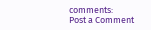comments:
Post a Comment